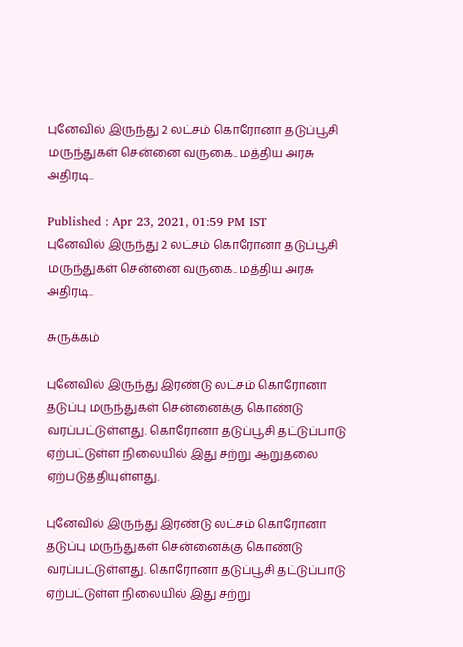புனேவில் இருந்து 2 லட்சம் கொரோனா தடுப்பூசி மருந்துகள் சென்னை வருகை.. மத்திய அரசு அதிரடி..

Published : Apr 23, 2021, 01:59 PM IST
புனேவில் இருந்து 2 லட்சம் கொரோனா தடுப்பூசி மருந்துகள் சென்னை வருகை.. மத்திய அரசு அதிரடி..

சுருக்கம்

புனேவில் இருந்து இரண்டு லட்சம் கொரோனா தடுப்பு மருந்துகள் சென்னைக்கு கொண்டு வரப்பட்டுள்ளது. கொரோனா தடுப்பூசி தட்டுப்பாடு ஏற்பட்டுள்ள நிலையில் இது சற்று ஆறுதலை ஏற்படுத்தியுள்ளது.

புனேவில் இருந்து இரண்டு லட்சம் கொரோனா தடுப்பு மருந்துகள் சென்னைக்கு கொண்டு வரப்பட்டுள்ளது. கொரோனா தடுப்பூசி தட்டுப்பாடு ஏற்பட்டுள்ள நிலையில் இது சற்று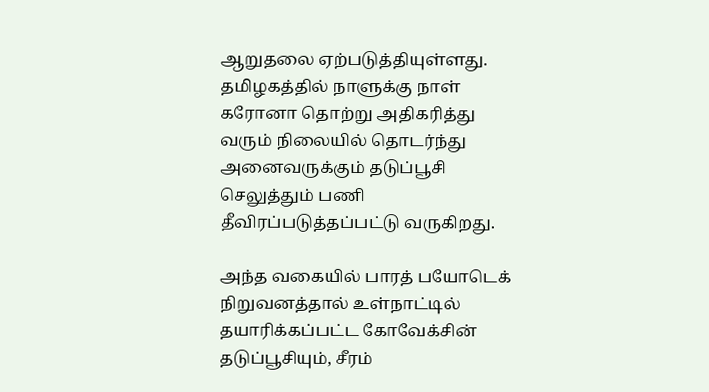ஆறுதலை ஏற்படுத்தியுள்ளது. தமிழகத்தில் நாளுக்கு நாள் கரோனா தொற்று அதிகரித்து வரும் நிலையில் தொடர்ந்து அனைவருக்கும் தடுப்பூசி செலுத்தும் பணி தீவிரப்படுத்தப்பட்டு வருகிறது.

அந்த வகையில் பாரத் பயோடெக் நிறுவனத்தால் உள்நாட்டில் தயாரிக்கப்பட்ட கோவேக்சின் தடுப்பூசியும், சீரம்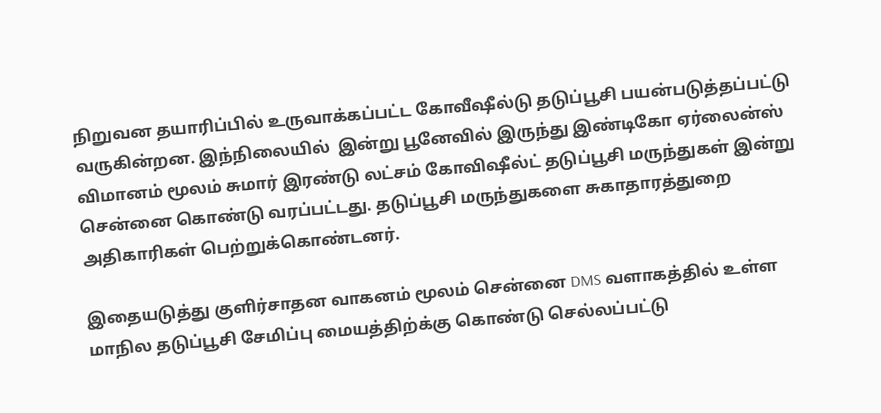நிறுவன தயாரிப்பில் உருவாக்கப்பட்ட கோவீஷீல்டு தடுப்பூசி பயன்படுத்தப்பட்டு வருகின்றன. இந்நிலையில்  இன்று பூனேவில் இருந்து இண்டிகோ ஏர்லைன்ஸ் விமானம் மூலம் சுமார் இரண்டு லட்சம் கோவிஷீல்ட் தடுப்பூசி மருந்துகள் இன்று சென்னை கொண்டு வரப்பட்டது. தடுப்பூசி மருந்துகளை சுகாதாரத்துறை அதிகாரிகள் பெற்றுக்கொண்டனர்.

இதையடுத்து குளிர்சாதன வாகனம் மூலம் சென்னை DMS வளாகத்தில் உள்ள மாநில தடுப்பூசி சேமிப்பு மையத்திற்க்கு கொண்டு செல்லப்பட்டு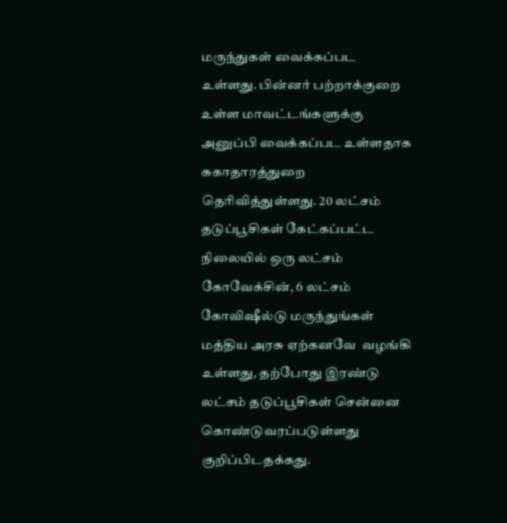மருந்துகள் வைக்கப்பட உள்ளது. பின்னர் பற்றாக்குறை உள்ள மாவட்டங்களுக்கு அனுப்பி வைக்கப்பட உள்ளதாக சுகாதாரத்துறை தெரிவித்துள்ளது. 20 லட்சம் தடுப்பூசிகள் கேட்கப்பட்ட நிலையில் ஒரு லட்சம் கோவேக்சின், 6 லட்சம் கோவிஷீல்டு மருந்துங்கள் மத்திய அரசு ஏற்கனவே  வழங்கி உள்ளது, தற்போது இரண்டு லட்சம் தடுப்பூசிகள் சென்னை கொண்டுவரப்படுள்ளது குறிப்பிடதக்கது.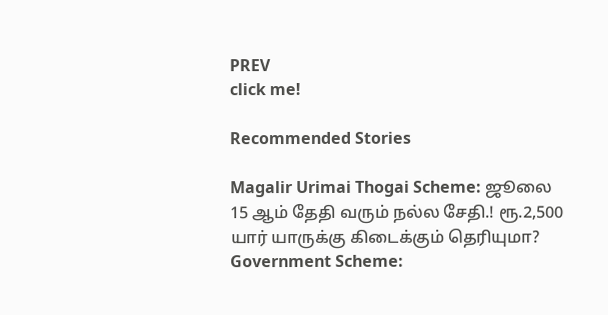PREV
click me!

Recommended Stories

Magalir Urimai Thogai Scheme: ஜூலை 15 ஆம் தேதி வரும் நல்ல சேதி.! ரூ.2,500 யார் யாருக்கு கிடைக்கும் தெரியுமா?
Government Scheme: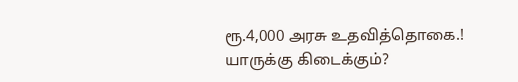ரூ.4,000 அரசு உதவித்தொகை.! யாருக்கு கிடைக்கும்?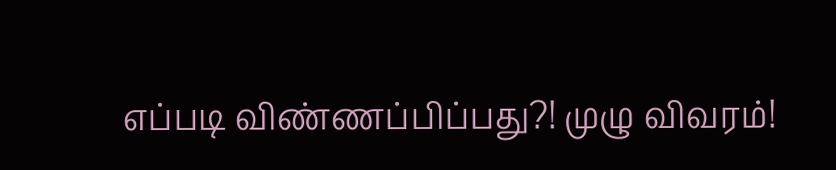எப்படி விண்ணப்பிப்பது?! முழு விவரம்!